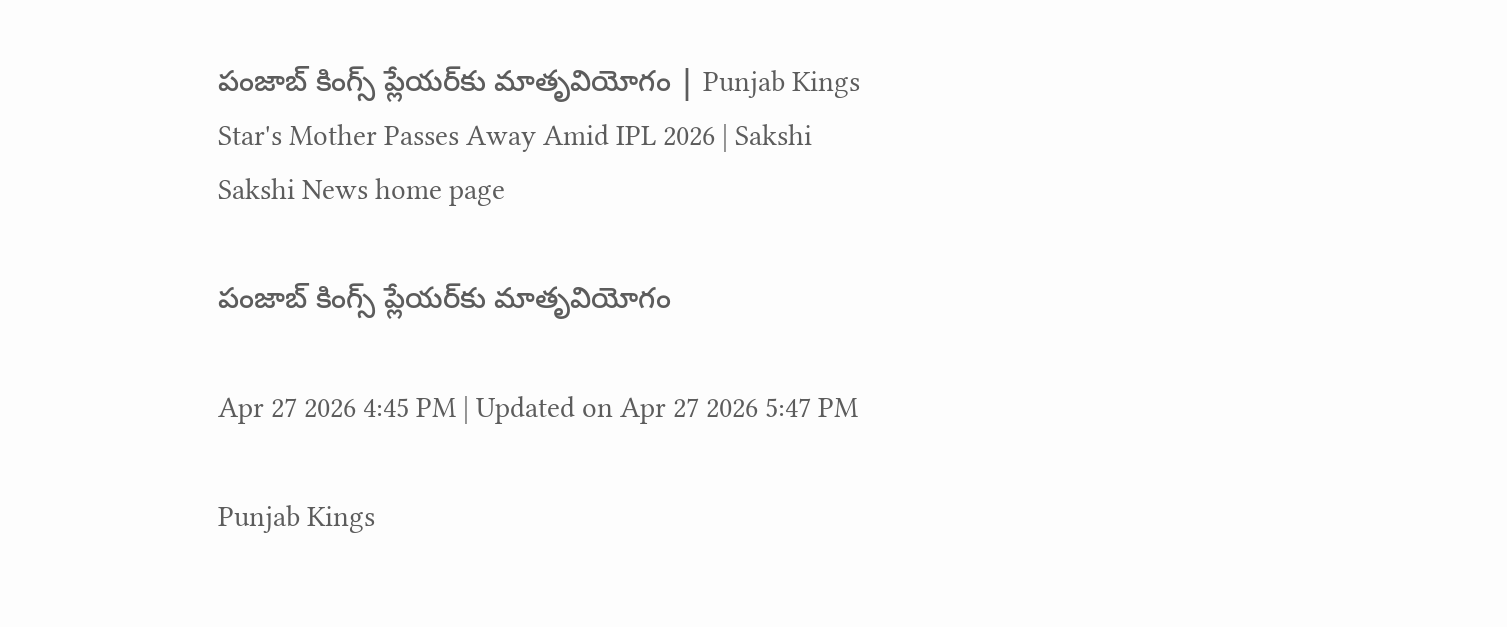పంజాబ్‌ కింగ్స్‌ ప్లేయర్‌కు మాతృవియోగం | Punjab Kings Star's Mother Passes Away Amid IPL 2026 | Sakshi
Sakshi News home page

పంజాబ్‌ కింగ్స్‌ ప్లేయర్‌కు మాతృవియోగం

Apr 27 2026 4:45 PM | Updated on Apr 27 2026 5:47 PM

Punjab Kings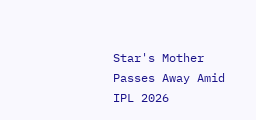Star's Mother Passes Away Amid IPL 2026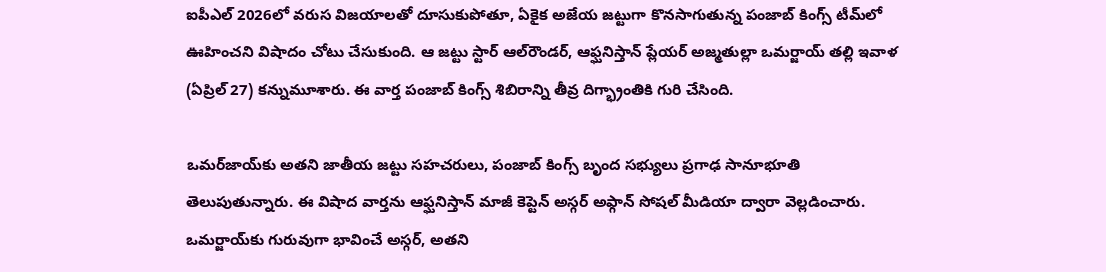ఐపీఎల్‌ 2026లో వరుస విజయాలతో దూసుకుపోతూ, ఏకైక అజేయ జట్టుగా కొనసాగుతున్న పంజాబ్‌ కింగ్స్‌ టీమ్‌లో ఊహించని విషాదం చోటు చేసుకుంది. ఆ జట్టు స్టార్‌ ఆల్‌రౌండర్‌, ఆఫ్ఘనిస్తాన్‌ ప్లేయర్‌ అజ్మతుల్లా ఒమర్జాయ్ తల్లి ఇవాళ (ఏప్రిల్‌ 27) కన్నుమూశారు. ఈ వార్త పంజాబ్ కింగ్స్ శిబిరాన్ని తీవ్ర దిగ్భ్రాంతికి గురి చేసింది.

ఒమర్‌జాయ్‌కు అతని జాతీయ జట్టు సహచరులు, పంజాబ్‌ కింగ్స్‌ బృంద సభ్యులు ప్రగాఢ సానూభూతి తెలుపుతున్నారు. ఈ విషాద వార్తను ఆఫ్ఘనిస్తాన్‌ మాజీ కెప్టెన్ అస్గర్‌ అఫ్గాన్‌ సోషల్ మీడియా ద్వారా వెల్లడించారు. ఒమర్జాయ్‌కు గురువుగా భావించే అస్గర్, అతని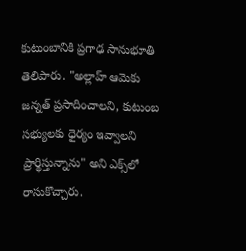కుటుంబానికి ప్రగాఢ సానుభూతి తెలిపారు. "అల్లాహ్ ఆమెకు జన్నత్ ప్రసాదించాలని, కుటుంబ సభ్యులకు ధైర్యం ఇవ్వాలని ప్రార్థిస్తున్నాను" అని ఎక్స్‌లో రాసుకొచ్చారు.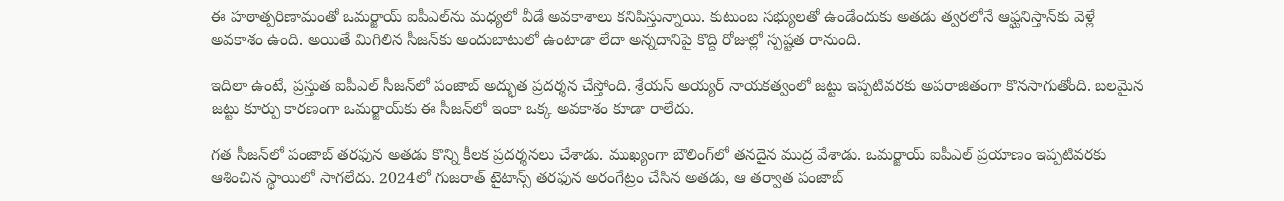ఈ హఠాత్పరిణామంతో ఒమర్జాయ్ ఐపీఎల్‌ను మధ్యలో వీడే అవకాశాలు కనిపిస్తున్నాయి. కుటుంబ సభ్యులతో ఉండేందుకు అతడు త్వరలోనే ఆఫ్ఘనిస్తాన్‌కు వెళ్లే అవకాశం ఉంది. అయితే మిగిలిన సీజన్‌కు అందుబాటులో ఉంటాడా లేదా అన్నదానిపై కొద్ది రోజుల్లో స్పష్టత రానుంది.

ఇదిలా ఉంటే, ప్రస్తుత ఐపీఎల్‌ సీజన్‌లో పంజాబ్‌ అద్భుత ప్రదర్శన చేస్తోంది. శ్రేయస్‌ అయ్యర్‌ నాయకత్వంలో జట్టు ఇప్పటివరకు అపరాజితంగా కొనసాగుతోంది. బలమైన జట్టు కూర్పు కారణంగా ఒమర్జాయ్‌కు ఈ సీజన్‌లో ఇంకా ఒక్క అవకాశం కూడా రాలేదు.

గత సీజన్‌లో పంజాబ్ తరఫున అతడు కొన్ని కీలక ప్రదర్శనలు చేశాడు. ముఖ్యంగా బౌలింగ్‌లో తనదైన ముద్ర వేశాడు. ఒమర్జాయ్ ఐపీఎల్ ప్రయాణం ఇప్పటివరకు ఆశించిన స్థాయిలో సాగలేదు. 2024లో గుజరాత్‌ టైటాన్స్‌ తరఫున అరంగేట్రం చేసిన అతడు, ఆ తర్వాత పంజాబ్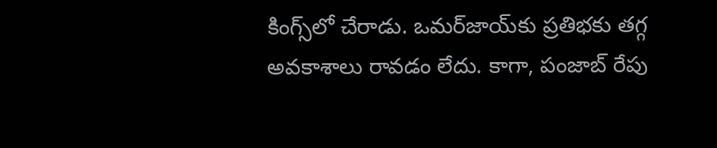కింగ్స్‌లో చేరాడు. ఒమర్‌జాయ్‌కు ప్రతిభకు తగ్గ అవకాశాలు రావడం లేదు. కాగా, పంజాబ్‌ రేపు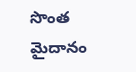సొంత మైదానం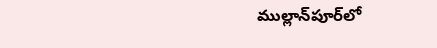ముల్లాన్‌పూర్‌లో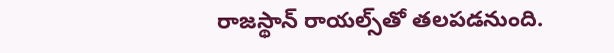రాజస్థాన్‌ రాయల్స్‌తో తలపడనుంది.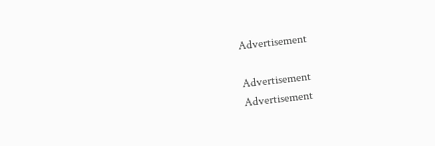Advertisement

Advertisement
Advertisement